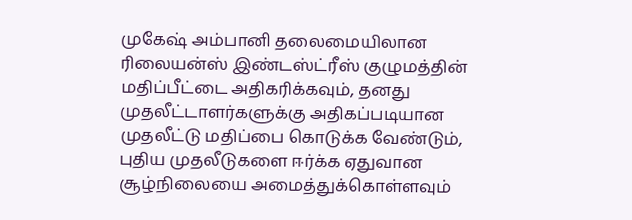முகேஷ் அம்பானி தலைமையிலான ரிலையன்ஸ் இண்டஸ்ட்ரீஸ் குழுமத்தின் மதிப்பீட்டை அதிகரிக்கவும், தனது முதலீட்டாளர்களுக்கு அதிகப்படியான முதலீட்டு மதிப்பை கொடுக்க வேண்டும், புதிய முதலீடுகளை ஈர்க்க ஏதுவான சூழ்நிலையை அமைத்துக்கொள்ளவும்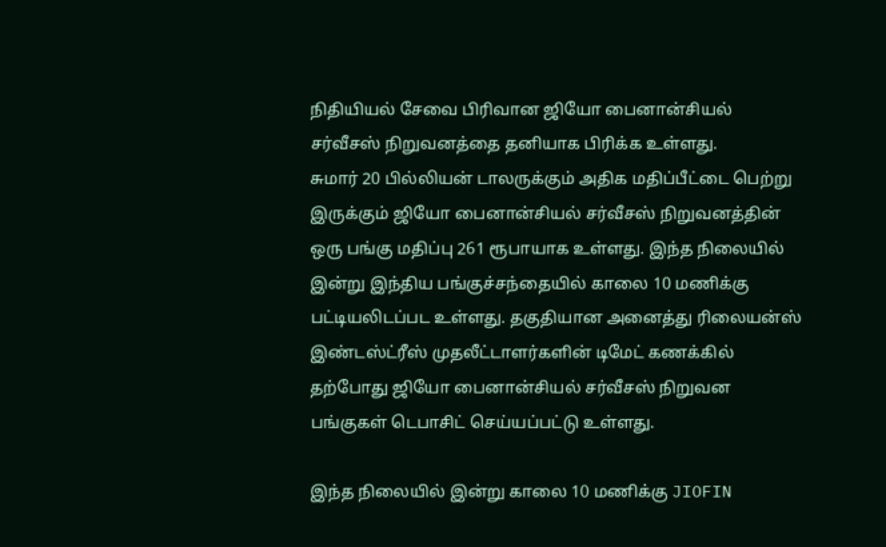நிதியியல் சேவை பிரிவான ஜியோ பைனான்சியல் சர்வீசஸ் நிறுவனத்தை தனியாக பிரிக்க உள்ளது.
சுமார் 20 பில்லியன் டாலருக்கும் அதிக மதிப்பீட்டை பெற்று இருக்கும் ஜியோ பைனான்சியல் சர்வீசஸ் நிறுவனத்தின் ஒரு பங்கு மதிப்பு 261 ரூபாயாக உள்ளது. இந்த நிலையில் இன்று இந்திய பங்குச்சந்தையில் காலை 10 மணிக்கு பட்டியலிடப்பட உள்ளது. தகுதியான அனைத்து ரிலையன்ஸ் இண்டஸ்ட்ரீஸ் முதலீட்டாளர்களின் டிமேட் கணக்கில் தற்போது ஜியோ பைனான்சியல் சர்வீசஸ் நிறுவன பங்குகள் டெபாசிட் செய்யப்பட்டு உள்ளது.

இந்த நிலையில் இன்று காலை 10 மணிக்கு JIOFIN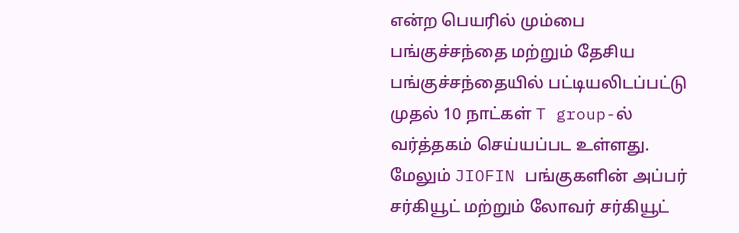என்ற பெயரில் மும்பை பங்குச்சந்தை மற்றும் தேசிய பங்குச்சந்தையில் பட்டியலிடப்பட்டு முதல் 10 நாட்கள் T group-ல் வர்த்தகம் செய்யப்பட உள்ளது. மேலும் JIOFIN பங்குகளின் அப்பர் சர்கியூட் மற்றும் லோவர் சர்கியூட்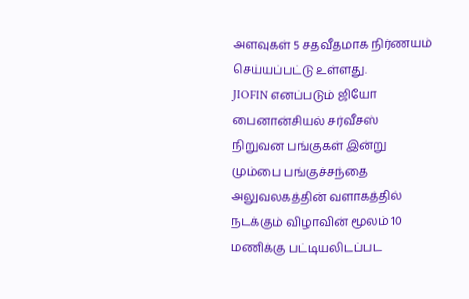அளவுகள் 5 சதவீதமாக நிர்ணயம் செய்யப்பட்டு உள்ளது.
JIOFIN எனப்படும் ஜியோ பைனான்சியல் சர்வீசஸ் நிறுவன பங்குகள் இன்று மும்பை பங்குச்சந்தை அலுவலகத்தின் வளாகத்தில் நடக்கும் விழாவின் மூலம் 10 மணிக்கு பட்டியலிடப்பட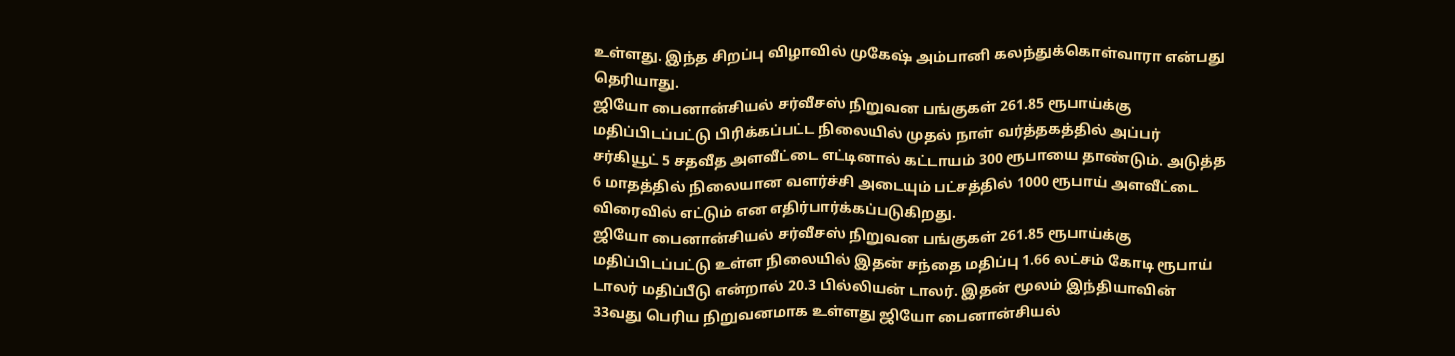உள்ளது. இந்த சிறப்பு விழாவில் முகேஷ் அம்பானி கலந்துக்கொள்வாரா என்பது தெரியாது.
ஜியோ பைனான்சியல் சர்வீசஸ் நிறுவன பங்குகள் 261.85 ரூபாய்க்கு மதிப்பிடப்பட்டு பிரிக்கப்பட்ட நிலையில் முதல் நாள் வர்த்தகத்தில் அப்பர் சர்கியூட் 5 சதவீத அளவீட்டை எட்டினால் கட்டாயம் 300 ரூபாயை தாண்டும். அடுத்த 6 மாதத்தில் நிலையான வளர்ச்சி அடையும் பட்சத்தில் 1000 ரூபாய் அளவீட்டை விரைவில் எட்டும் என எதிர்பார்க்கப்படுகிறது.
ஜியோ பைனான்சியல் சர்வீசஸ் நிறுவன பங்குகள் 261.85 ரூபாய்க்கு மதிப்பிடப்பட்டு உள்ள நிலையில் இதன் சந்தை மதிப்பு 1.66 லட்சம் கோடி ரூபாய் டாலர் மதிப்பீடு என்றால் 20.3 பில்லியன் டாலர். இதன் மூலம் இந்தியாவின் 33வது பெரிய நிறுவனமாக உள்ளது ஜியோ பைனான்சியல்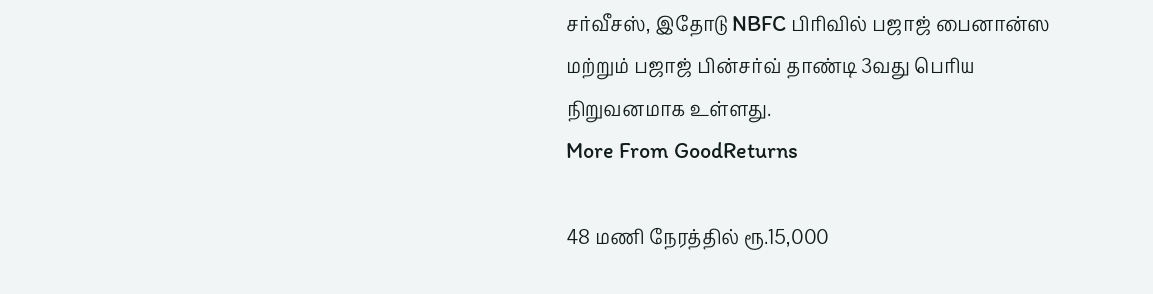சர்வீசஸ், இதோடு NBFC பிரிவில் பஜாஜ் பைனான்ஸ மற்றும் பஜாஜ் பின்சர்வ் தாண்டி 3வது பெரிய நிறுவனமாக உள்ளது.
More From GoodReturns

48 மணி நேரத்தில் ரூ.15,000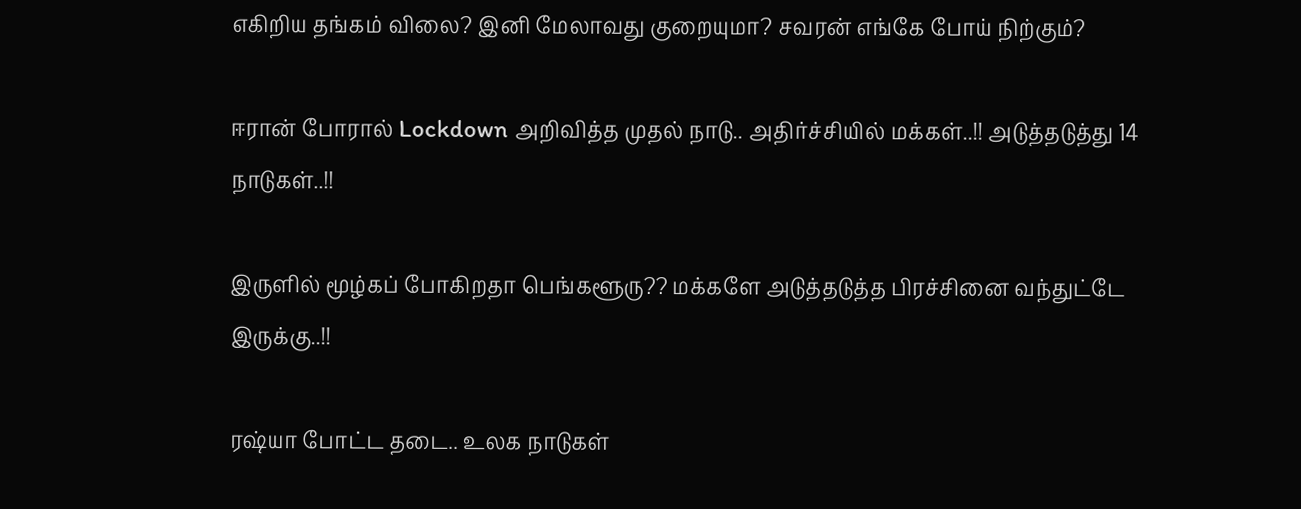எகிறிய தங்கம் விலை? இனி மேலாவது குறையுமா? சவரன் எங்கே போய் நிற்கும்?

ஈரான் போரால் Lockdown அறிவித்த முதல் நாடு.. அதிர்ச்சியில் மக்கள்..!! அடுத்தடுத்து 14 நாடுகள்..!!

இருளில் மூழ்கப் போகிறதா பெங்களூரு?? மக்களே அடுத்தடுத்த பிரச்சினை வந்துட்டே இருக்கு..!!

ரஷ்யா போட்ட தடை.. உலக நாடுகள்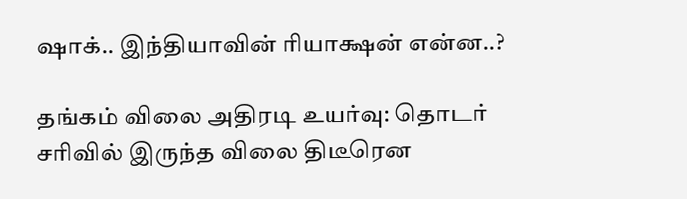ஷாக்.. இந்தியாவின் ரியாக்ஷன் என்ன..?

தங்கம் விலை அதிரடி உயர்வு: தொடர் சரிவில் இருந்த விலை திடீரென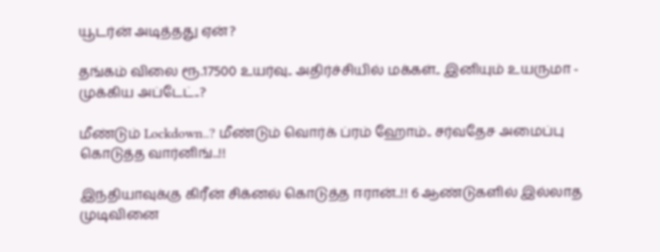யூடர்ன் அடித்தது ஏன்?

தங்கம் விலை ரூ.17500 உயர்வு.. அதிர்ச்சியில் மக்கள்.. இனியும் உயருமா - முக்கிய அப்டேட்..?

மீண்டும் Lockdown..? மீண்டும் வொர்க் ப்ரம் ஹோம்.. சர்வதேச அமைப்பு கொடுத்த வார்னிங்..!!

இந்தியாவுக்கு கிரீன் சிக்னல் கொடுத்த ஈரான்..!! 6 ஆண்டுகளில் இல்லாத முடிவினை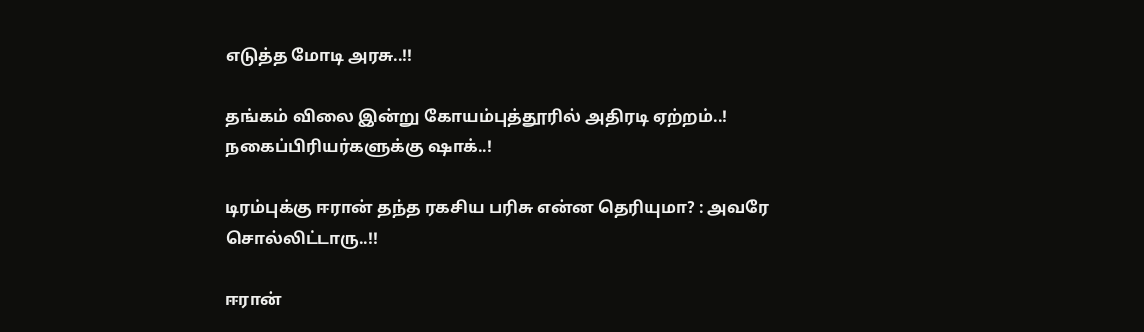எடுத்த மோடி அரசு..!!

தங்கம் விலை இன்று கோயம்புத்தூரில் அதிரடி ஏற்றம்..! நகைப்பிரியர்களுக்கு ஷாக்..!

டிரம்புக்கு ஈரான் தந்த ரகசிய பரிசு என்ன தெரியுமா? : அவரே சொல்லிட்டாரு..!!

ஈரான்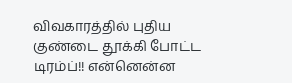விவகாரத்தில் புதிய குண்டை தூக்கி போட்ட டிரம்ப்!! என்னென்ன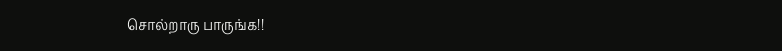சொல்றாரு பாருங்க!!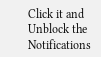Click it and Unblock the Notifications